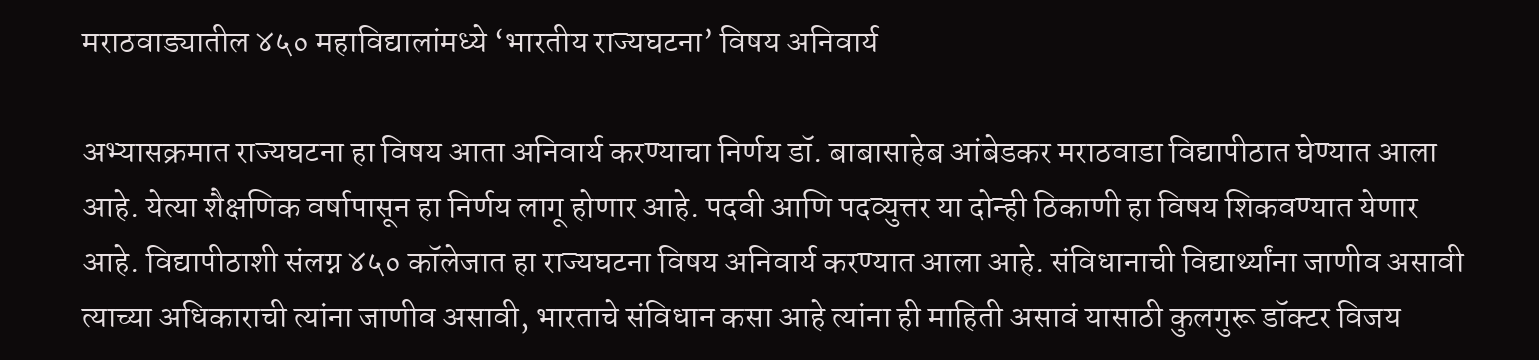मराठवाड्यातील ४५० महाविद्यालांमध्ये ‘भारतीय राज्यघटना’ विषय अनिवार्य

अभ्यासक्रमात राज्यघटना हा विषय आता अनिवार्य करण्याचा निर्णय डॉ. बाबासाहेब आंबेडकर मराठवाडा विद्यापीठात घेण्यात आला आहे. येत्या शैक्षणिक वर्षापासून हा निर्णय लागू होणार आहे. पदवी आणि पदव्युत्तर या दोन्ही ठिकाणी हा विषय शिकवण्यात येणार आहे. विद्यापीठाशी संलग्न ४५० कॉलेजात हा राज्यघटना विषय अनिवार्य करण्यात आला आहे. संविधानाची विद्यार्थ्यांना जाणीव असावी त्याच्या अधिकाराची त्यांना जाणीव असावी, भारताचे संविधान कसा आहे त्यांना ही माहिती असावं यासाठी कुलगुरू डॉक्टर विजय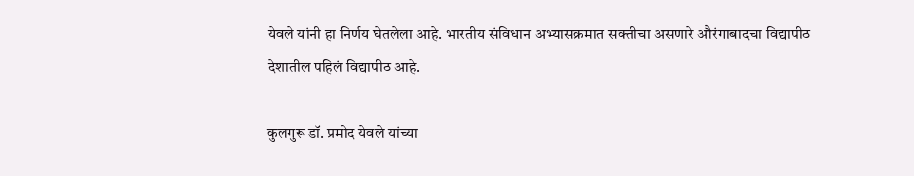येवले यांनी हा निर्णय घेतलेला आहे. भारतीय संविधान अभ्यासक्रमात सक्तीचा असणारे औरंगाबादचा विद्यापीठ देशातील पहिलं विद्यापीठ आहे.

कुलगुरू डॉ. प्रमोद येवले यांच्या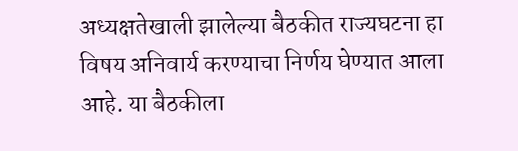अध्यक्षतेखाली झालेल्या बैठकीत राज्यघटना हा विषय अनिवार्य करण्याचा निर्णय घेण्यात आला आहे. या बैठकीला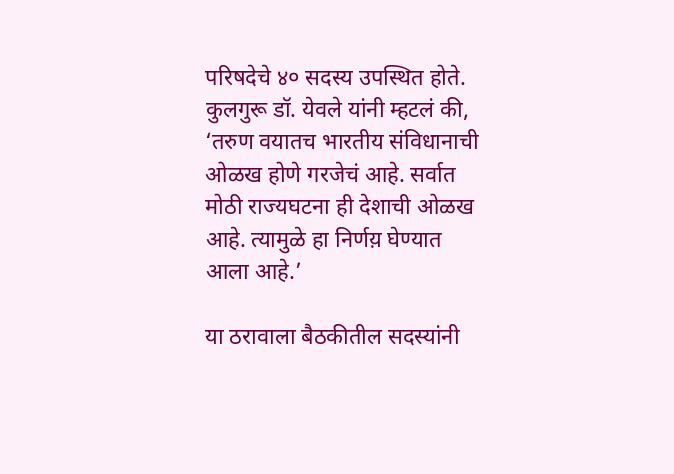परिषदेचे ४० सदस्य उपस्थित होते. कुलगुरू डॉ. येवले यांनी म्हटलं की, ‘तरुण वयातच भारतीय संविधानाची ओळख होणे गरजेचं आहे. सर्वात मोठी राज्यघटना ही देशाची ओळख आहे. त्यामुळे हा निर्णय़ घेण्यात आला आहे.’

या ठरावाला बैठकीतील सदस्यांनी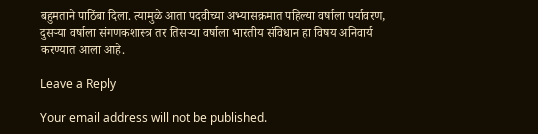बहुमताने पाठिंबा दिला. त्यामुळे आता पदवीच्या अभ्यासक्रमात पहिल्या वर्षाला पर्यावरण, दुसऱ्या वर्षाला संगणकशास्त्र तर तिसऱ्या वर्षाला भारतीय संविधान हा विषय अनिवार्य करण्यात आला आहे.

Leave a Reply

Your email address will not be published.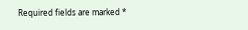Required fields are marked *